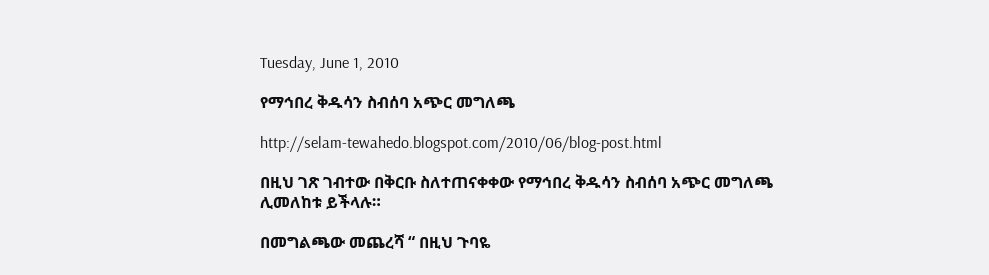Tuesday, June 1, 2010

የማኅበረ ቅዱሳን ስብሰባ አጭር መግለጫ

http://selam-tewahedo.blogspot.com/2010/06/blog-post.html

በዚህ ገጽ ገብተው በቅርቡ ስለተጠናቀቀው የማኅበረ ቅዱሳን ስብሰባ አጭር መግለጫ ሊመለከቱ ይችላሉ።

በመግልጫው መጨረሻ “ በዚህ ጉባዬ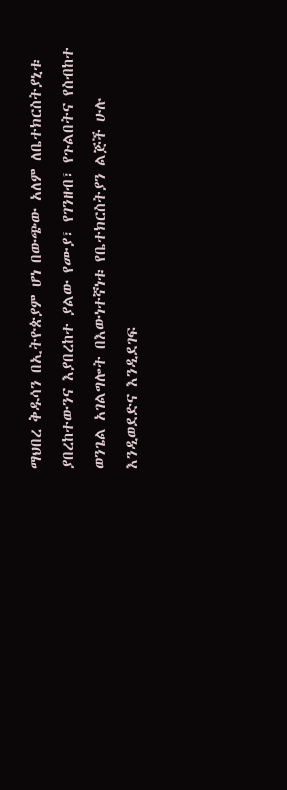ማህበረ ቅዱሳን በኢትዮጵያም ሆነ በውጭው አለም ለቤተክርስትያኒቱ ያበረከተውንና እያበረከተ ያልው የሙያ፣ የገንዘብ፣ የጉልበትና የስብከተ ወንጌል አገልግሎት በእውነተኛነቱ የቤተክርስትያን ልጅች ሁሉ እንዲወደድና እንዲደገፍ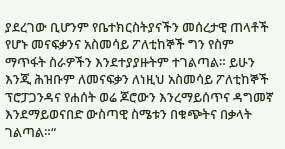ያደረገው ቢሆንም የቤተክርስትያናችን መሰረታዊ ጠላቶች የሆኑ መናፍቃንና አስመሳይ ፖለቲከኞች ግን የስም ማጥፋት ስራዎችን እንደተያያዙትም ተገልጣል። ይሁን እንጂ ሕዝቡም ለመናፍቃን ለነዚህ አስመሳይ ፖለቲከኞች ፕሮፓጋንዳና የሐሰት ወሬ ጆሮውን እንረማይሰጥና ዳግመኛ እንደማይወናበድ ውስጣዊ ስሜቱን በቁጭትና በቃላት ገልጣል።“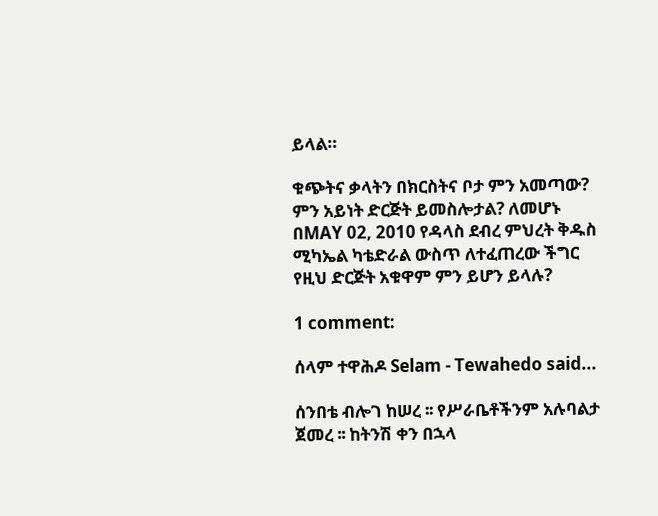ይላል።

ቁጭትና ቃላትን በክርስትና ቦታ ምን አመጣው? ምን አይነት ድርጅት ይመስሎታል? ለመሆኑ በMAY 02, 2010 የዳላስ ደብረ ምህረት ቅዱስ ሚካኤል ካቴድራል ውስጥ ለተፈጠረው ችግር የዚህ ድርጅት አቁዋም ምን ይሆን ይላሉ?

1 comment:

ሰላም ተዋሕዶ Selam - Tewahedo said...

ሰንበቴ ብሎገ ከሠረ ፡፡ የሥራቤቶችንም አሉባልታ ጀመረ ፡፡ ከትንሽ ቀን በኋላ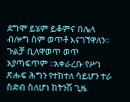ደግሞ ይሄም ይቆምና በሌላ ብሎግ ስም ወጥቶ እናገኘዋለን፡፡ ጉልቻ ቢለዋወጥ ወጥ አያጣፍጥም ፡፡አቀራረቡ የሥነ ጽሑፍ ሕግን የተከተለ ሳይሆን ተራ ስድብ ስለሆነ ከትንሽ ጊዜ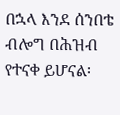በኋላ እንደ ሰንበቴ ብሎግ በሕዝብ የተናቀ ይሆናል፡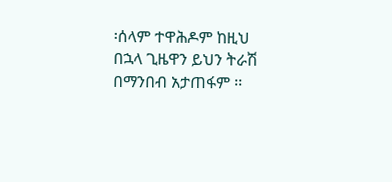፡ሰላም ተዋሕዶም ከዚህ በኋላ ጊዜዋን ይህን ትራሽ በማንበብ አታጠፋም ፡፡